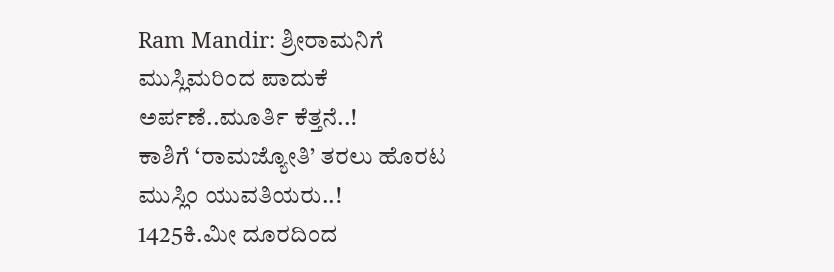Ram Mandir: ಶ್ರೀರಾಮನಿಗೆ ಮುಸ್ಲಿಮರಿಂದ ಪಾದುಕೆ ಅರ್ಪಣೆ..ಮೂರ್ತಿ ಕೆತ್ತನೆ..!
ಕಾಶಿಗೆ ‘ರಾಮಜ್ಯೋತಿ’ ತರಲು ಹೊರಟ ಮುಸ್ಲಿಂ ಯುವತಿಯರು..!
1425ಕಿ.ಮೀ ದೂರದಿಂದ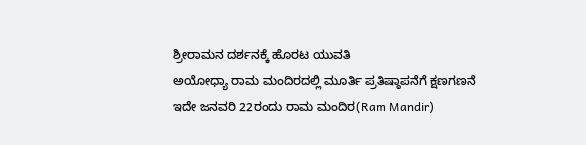ಶ್ರೀರಾಮನ ದರ್ಶನಕ್ಕೆ ಹೊರಟ ಯುವತಿ
ಅಯೋಧ್ಯಾ ರಾಮ ಮಂದಿರದಲ್ಲಿ ಮೂರ್ತಿ ಪ್ರತಿಷ್ಠಾಪನೆಗೆ ಕ್ಷಣಗಣನೆ
ಇದೇ ಜನವರಿ 22ರಂದು ರಾಮ ಮಂದಿರ(Ram Mandir)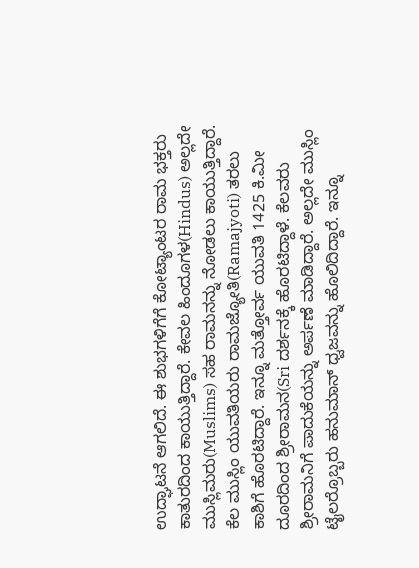ಉದ್ಘಾಟನೆ ಆಗಲಿದೆ. ಈ ಶುಭಗಳಿಗೆಗೆ ಕೋಟ್ಯಾಂಟರ ರಾಮ ಭಕ್ತರು ಕಾತುರದಿಂದ ಕಾಯುತ್ತಿದ್ದಾರೆ. ಕೇವಲ ಹಿಂದೂಗಳ(Hindus) ಅಲ್ಲದೇ ಮುಸ್ಲಿಮರು(Muslims) ಸಹ ರಾಮನನ್ನು ನೋಡಲು ಕಾಯುತ್ತಿದ್ದಾರೆ. ಕೆಲ ಮುಸ್ಲಿಂ ಯುವತಿಯರು ರಾಮಜ್ಯೋತಿ(Ramajyoti) ತರಲು ಕಾಶಿಗೆ ಹೊರಟಿದ್ದಾರೆ. ಇನ್ನೂ ಮತ್ತೋರ್ವ ಯುವತಿ 1425 ಕಿ.ಮೀ ದೂರದಿಂದ ಶ್ರೀರಾಮನ(Sri ದರ್ಶನಕ್ಕೆ ಹೊರಟಿದ್ದಾಳೆ. ಕೆಲವರು ಶ್ರೀರಾಮನಿಗೆ ಪಾದುಕೆಯನ್ನು ಅರ್ಪಣೆ ಮಾಡಿದ್ದಾರೆ. ಅಲ್ಲದೇ ಮುಸ್ಲಿಂ ಟೈಲರ್ರೊಬ್ಬರು ಹನುಮಾನ್ ಧ್ವಜವನ್ನು ಹೊಲಿದಿದ್ದಾರೆ. ಇನ್ನೂ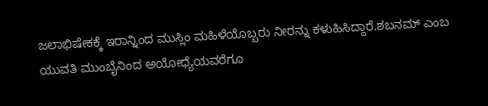ಜಲಾಭಿಷೇಕಕ್ಕೆ ಇರಾನ್ನಿಂದ ಮುಸ್ಲಿಂ ಮಹಿಳೆಯೊಬ್ಬರು ನೀರನ್ನು ಕಳುಹಿಸಿದ್ದಾರೆ.ಶಬನಮ್ ಎಂಬ ಯುವತಿ ಮುಂಬೈನಿಂದ ಅಯೋಧ್ಯೆಯವರೆಗೂ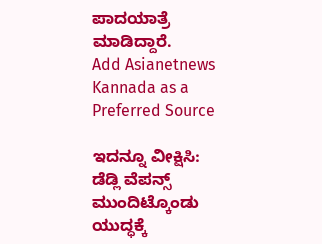ಪಾದಯಾತ್ರೆ ಮಾಡಿದ್ದಾರೆ.
Add Asianetnews Kannada as a Preferred Source

ಇದನ್ನೂ ವೀಕ್ಷಿಸಿ: ಡೆಡ್ಲಿ ವೆಪನ್ಸ್ ಮುಂದಿಟ್ಕೊಂಡು ಯುದ್ಧಕ್ಕೆ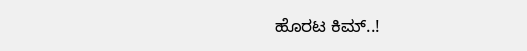ಹೊರಟ ಕಿಮ್..!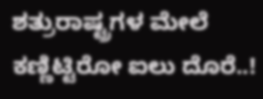ಶತ್ರುರಾಷ್ಟ್ರಗಳ ಮೇಲೆ ಕಣ್ಣಿಟ್ಟಿರೋ ಐಲು ದೊರೆ..!